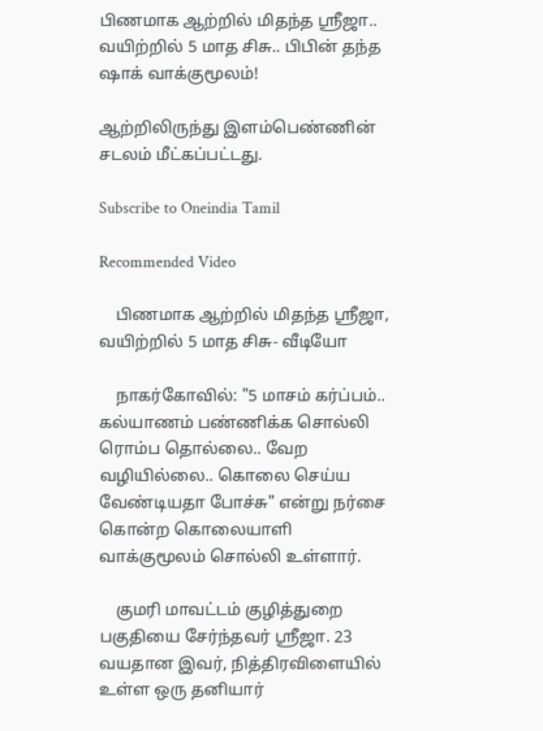பிணமாக ஆற்றில் மிதந்த ஸ்ரீஜா.. வயிற்றில் 5 மாத சிசு.. பிபின் தந்த ஷாக் வாக்குமூலம்!

ஆற்றிலிருந்து இளம்பெண்ணின் சடலம் மீட்கப்பட்டது.

Subscribe to Oneindia Tamil

Recommended Video

    பிணமாக ஆற்றில் மிதந்த ஸ்ரீஜா, வயிற்றில் 5 மாத சிசு- வீடியோ

    நாகர்கோவில்: "5 மாசம் கர்ப்பம்.. கல்யாணம் பண்ணிக்க சொல்லி ரொம்ப தொல்லை.. வேற வழியில்லை.. கொலை செய்ய வேண்டியதா போச்சு" என்று நர்சை கொன்ற கொலையாளி வாக்குமூலம் சொல்லி உள்ளார்.

    குமரி மாவட்டம் குழித்துறை பகுதியை சேர்ந்தவர் ஸ்ரீஜா. 23 வயதான இவர், நித்திரவிளையில் உள்ள ஒரு தனியார்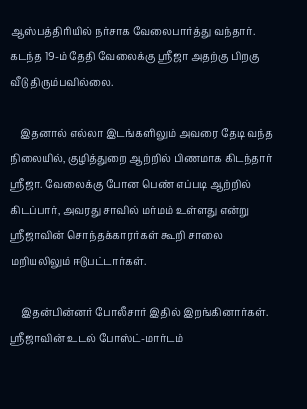ஆஸ்பத்திரியில் நர்சாக வேலைபார்த்து வந்தார். கடந்த 19-ம் தேதி வேலைக்கு ஸ்ரீஜா அதற்கு பிறகு வீடு திரும்பவில்லை.

    இதனால் எல்லா இடங்களிலும் அவரை தேடி வந்த நிலையில், குழித்துறை ஆற்றில் பிணமாக கிடந்தார் ஸ்ரீஜா. வேலைக்கு போன பெண் எப்படி ஆற்றில் கிடப்பார், அவரது சாவில் மர்மம் உள்ளது என்று ஸ்ரீஜாவின் சொந்தக்காரர்கள் கூறி சாலை மறியலிலும் ஈடுபட்டார்கள்.

    இதன்பின்னர் போலீசார் இதில் இறங்கினார்கள். ஸ்ரீஜாவின் உடல் போஸ்ட்-மார்டம்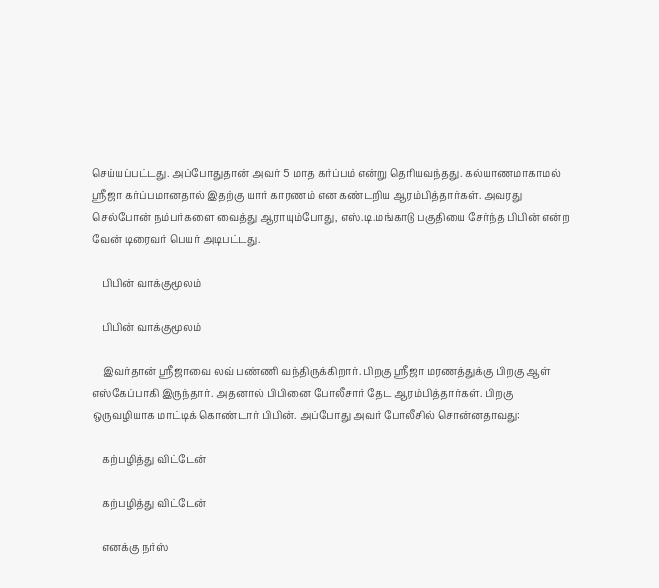செய்யப்பட்டது. அப்போதுதான் அவர் 5 மாத கர்ப்பம் என்று தெரியவந்தது. கல்யாணமாகாமல் ஸ்ரீஜா கர்ப்பமானதால் இதற்கு யார் காரணம் என கண்டறிய ஆரம்பித்தார்கள். அவரது செல்போன் நம்பர்களை வைத்து ஆராயும்போது, எஸ்.டி.மங்காடு பகுதியை சேர்ந்த பிபின் என்ற வேன் டிரைவர் பெயர் அடிபட்டது.

    பிபின் வாக்குமூலம்

    பிபின் வாக்குமூலம்

    இவர்தான் ஸ்ரீஜாவை லவ் பண்ணி வந்திருக்கிறார். பிறகு ஸ்ரீஜா மரணத்துக்கு பிறகு ஆள் எஸ்கேப்பாகி இருந்தார். அதனால் பிபினை போலீசார் தேட ஆரம்பித்தார்கள். பிறகு ஒருவழியாக மாட்டிக் கொண்டார் பிபின். அப்போது அவர் போலீசில் சொன்னதாவது:

    கற்பழித்து விட்டேன்

    கற்பழித்து விட்டேன்

    எனக்கு நர்ஸ்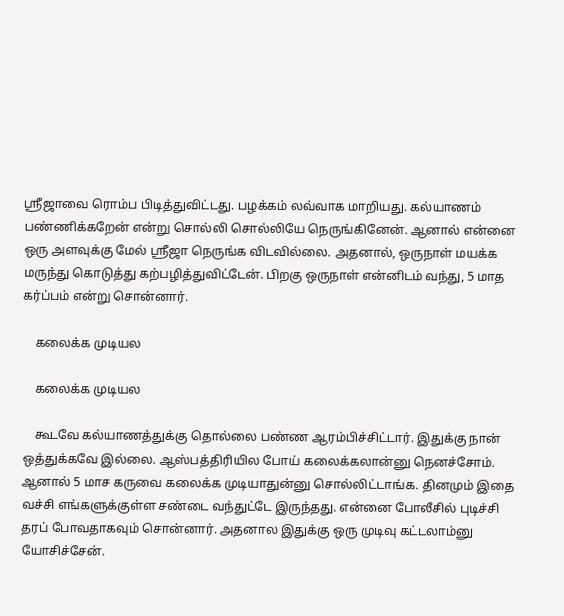ஸ்ரீஜாவை ரொம்ப பிடித்துவிட்டது. பழக்கம் லவ்வாக மாறியது. கல்யாணம் பண்ணிக்கறேன் என்று சொல்லி சொல்லியே நெருங்கினேன். ஆனால் என்னை ஒரு அளவுக்கு மேல் ஸ்ரீஜா நெருங்க விடவில்லை. அதனால், ஒருநாள் மயக்க மருந்து கொடுத்து கற்பழித்துவிட்டேன். பிறகு ஒருநாள் என்னிடம் வந்து, 5 மாத கர்ப்பம் என்று சொன்னார்.

    கலைக்க முடியல

    கலைக்க முடியல

    கூடவே கல்யாணத்துக்கு தொல்லை பண்ண ஆரம்பிச்சிட்டார். இதுக்கு நான் ஒத்துக்கவே இல்லை. ஆஸ்பத்திரியில போய் கலைக்கலான்னு நெனச்சோம். ஆனால் 5 மாச கருவை கலைக்க முடியாதுன்னு சொல்லிட்டாங்க. தினமும் இதை வச்சி எங்களுக்குள்ள சண்டை வந்துட்டே இருந்தது. என்னை போலீசில் புடிச்சி தரப் போவதாகவும் சொன்னார். அதனால இதுக்கு ஒரு முடிவு கட்டலாம்னு யோசிச்சேன்.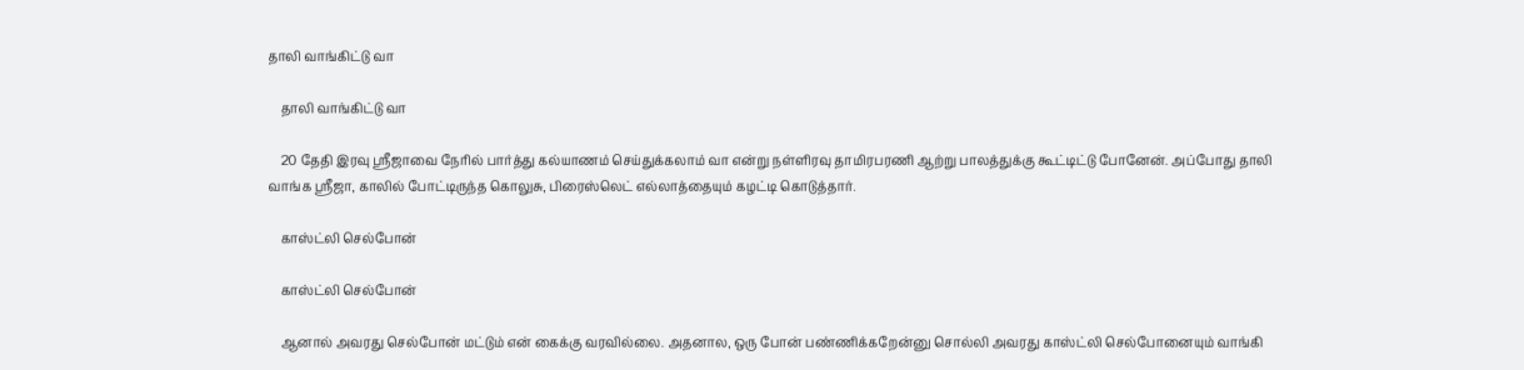தாலி வாங்கிட்டு வா

    தாலி வாங்கிட்டு வா

    20 தேதி இரவு ஸ்ரீஜாவை நேரில் பார்த்து கல்யாணம் செய்துக்கலாம் வா என்று நள்ளிரவு தாமிரபரணி ஆற்று பாலத்துக்கு கூட்டிட்டு போனேன். அப்போது தாலி வாங்க ஸ்ரீஜா, காலில் போட்டிருந்த கொலுசு, பிரைஸ்லெட் எல்லாத்தையும் கழட்டி கொடுத்தார்.

    காஸ்ட்லி செல்போன்

    காஸ்ட்லி செல்போன்

    ஆனால் அவரது செல்போன் மட்டும் என் கைக்கு வரவில்லை. அதனால, ஒரு போன் பண்ணிக்கறேன்னு சொல்லி அவரது காஸ்ட்லி செல்போனையும் வாங்கி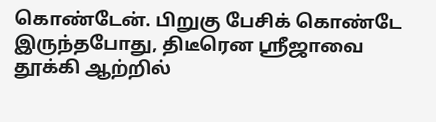கொண்டேன். பிறுகு பேசிக் கொண்டே இருந்தபோது, திடீரென ஸ்ரீஜாவை தூக்கி ஆற்றில்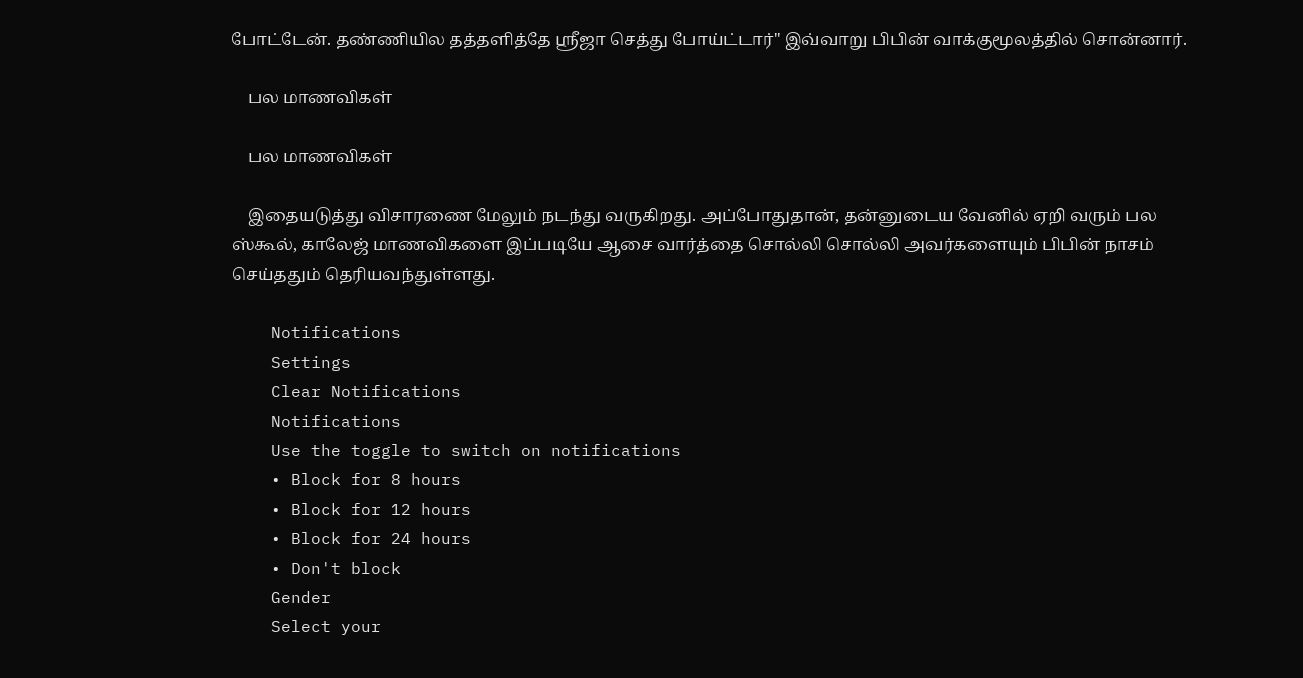போட்டேன். தண்ணியில தத்தளித்தே ஸ்ரீஜா செத்து போய்ட்டார்" இவ்வாறு பிபின் வாக்குமூலத்தில் சொன்னார்.

    பல மாணவிகள்

    பல மாணவிகள்

    இதையடுத்து விசாரணை மேலும் நடந்து வருகிறது. அப்போதுதான், தன்னுடைய வேனில் ஏறி வரும் பல ஸ்கூல், காலேஜ் மாணவிகளை இப்படியே ஆசை வார்த்தை சொல்லி சொல்லி அவர்களையும் பிபின் நாசம் செய்ததும் தெரியவந்துள்ளது.

    Notifications
    Settings
    Clear Notifications
    Notifications
    Use the toggle to switch on notifications
    • Block for 8 hours
    • Block for 12 hours
    • Block for 24 hours
    • Don't block
    Gender
    Select your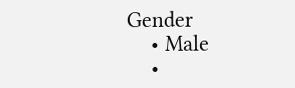Gender
    • Male
    •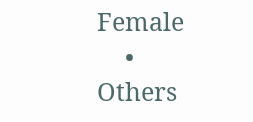Female
    • Others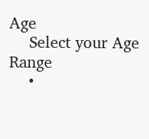Age
    Select your Age Range
    •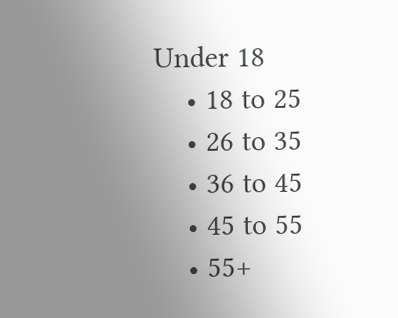Under 18
    • 18 to 25
    • 26 to 35
    • 36 to 45
    • 45 to 55
    • 55+